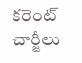కరెంట్ చార్జీలు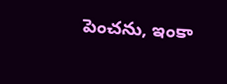పెంచను, ఇంకా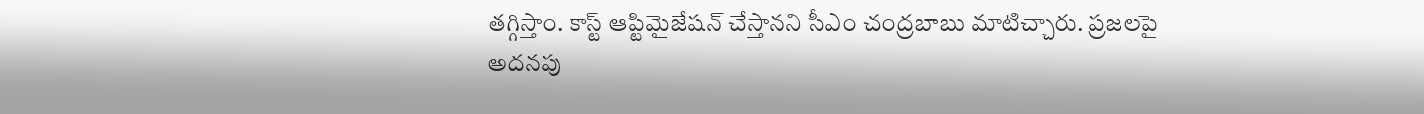తగ్గిస్తాం. కాస్ట్ ఆప్టిమైజేషన్ చేస్తానని సీఎం చంద్రబాబు మాటిచ్చారు. ప్రజలపై అదనపు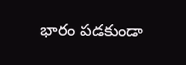భారం పడకుండా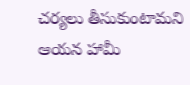చర్యలు తీసుకుంటామని ఆయన హామీ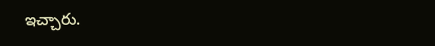ఇచ్చారు.